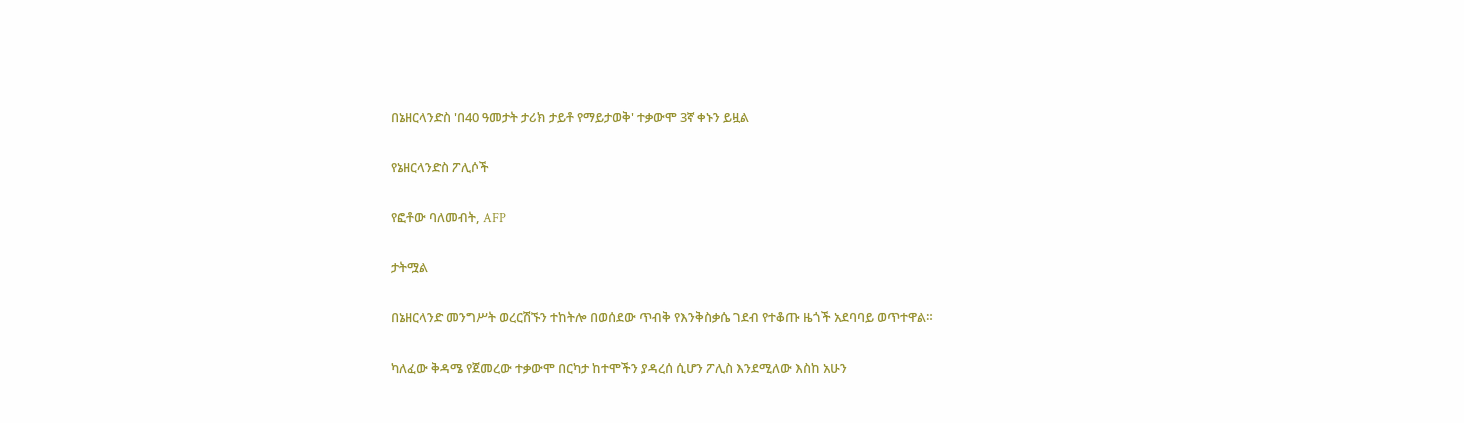በኔዘርላንድስ 'በ40 ዓመታት ታሪክ ታይቶ የማይታወቅ' ተቃውሞ 3ኛ ቀኑን ይዟል

የኔዘርላንድስ ፖሊሶች

የፎቶው ባለመብት, AFP

ታትሟል

በኔዘርላንድ መንግሥት ወረርሽኙን ተከትሎ በወሰደው ጥብቅ የእንቅስቃሴ ገደብ የተቆጡ ዜጎች አደባባይ ወጥተዋል።

ካለፈው ቅዳሜ የጀመረው ተቃውሞ በርካታ ከተሞችን ያዳረሰ ሲሆን ፖሊስ እንደሚለው እስከ አሁን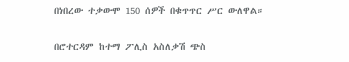በነበረው ተቃውሞ 150 ሰዎች በቁጥጥር ሥር ውለዋል።

በሮተርዳም ከተማ ፖሊስ አስለቃሽ ጭስ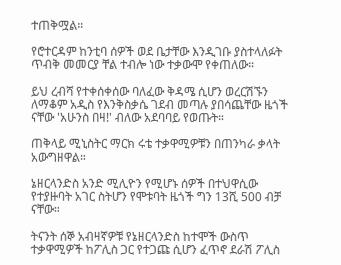ተጠቅሟል።

የሮተርዳም ከንቲባ ሰዎች ወደ ቤታቸው እንዲገቡ ያስተላለፉት ጥብቅ መመርያ ቸል ተብሎ ነው ተቃውሞ የቀጠለው።

ይህ ረብሻ የተቀሰቀሰው ባለፈው ቅዳሜ ሲሆን ወረርሽኙን ለማቆም አዲስ የእንቅስቃሴ ገደብ መጣሉ ያበሳጨቸው ዜጎች ናቸው 'አሁንስ በዛ!' ብለው አደባባይ የወጡት።

ጠቅላይ ሚኒስትር ማርክ ሩቴ ተቃዋሚዎቹን በጠንካራ ቃላት አውግዘዋል።

ኔዘርላንድስ አንድ ሚሊዮን የሚሆኑ ሰዎች በተህዋሲው የተያዙባት አገር ስትሆን የሞቱባት ዜጎች ግን 13ሺ 500 ብቻ ናቸው።

ትናንት ሰኞ አብዛኛዎቹ የኔዘርላንድስ ከተሞች ውስጥ ተቃዋሚዎች ከፖሊስ ጋር የተጋጩ ሲሆን ፈጥኖ ደራሽ ፖሊስ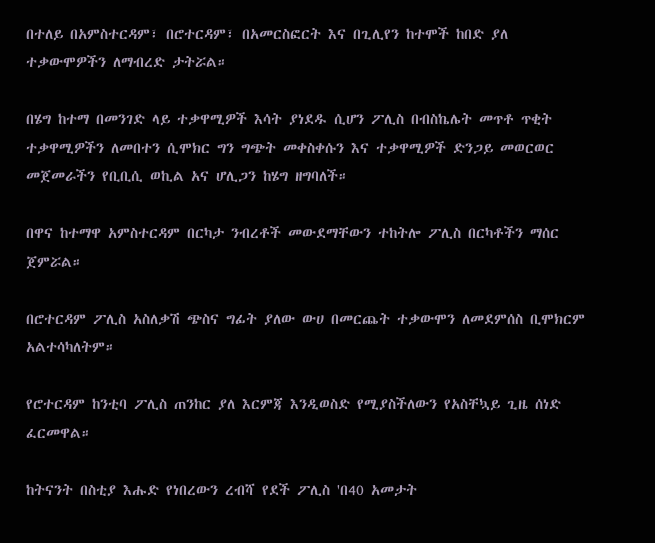በተለይ በአምስተርዳም፣ በሮተርዳም፣ በአመርስፎርት እና በጊሊየን ከተሞች ከበድ ያለ ተቃውሞዎችን ለማብረድ ታትሯል።

በሄግ ከተማ በመንገድ ላይ ተቃዋሚዎች እሳት ያነደዱ ሲሆን ፖሊስ በብስኬሌት መጥቶ ጥቂት ተቃዋሚዎችን ለመበተን ሲሞክር ግን ግጭት መቀስቀሱን እና ተቃዋሚዎች ድንጋይ መወርወር መጀመራችን የቢቢሲ ወኪል አና ሆሊጋን ከሄግ ዘግባለች።

በዋና ከተማዋ አምስተርዳም በርካታ ንብረቶች መውደማቸውን ተከትሎ ፖሊስ በርካቶችን ማሰር ጀምሯል።

በሮተርዳም ፖሊስ አስለቃሽ ጭስና ግፊት ያለው ውሀ በመርጨት ተቃውሞን ለመደምሰስ ቢሞክርም አልተሳካለትም።

የሮተርዳም ከንቲባ ፖሊስ ጠንከር ያለ እርምጃ እንዲወስድ የሚያስችለውን የአስቸኳይ ጊዜ ሰነድ ፈርመዋል።

ከትናንት በስቲያ እሑድ የነበረውን ረብሻ የደች ፖሊስ 'በ40 አመታት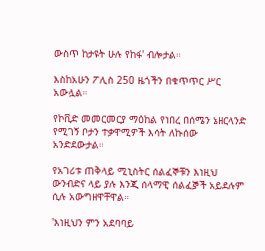ውስጥ ከታዩት ሁሉ የከፋ' ብሎታል።

እስከአሁን ፖሊስ 250 ዜጎችን በቁጥጥር ሥር አውሏል።

የኮቪድ መመርመርያ ማዕከል የነበረ በሰሜን ኔዘርላንድ የሚገኝ ቦታን ተቃዋሚዎች እሳት ለኩሰው አንድደውታል።

የአገሪቱ ጠቅላይ ሚኒስትር ሰልፈኞቹን እነዚህ ውንብድና ላይ ያሉ እንጂ ሰላማዊ ሰልፈⶉች አይደሉም ሲሉ አውግዘዋቸዋል።

'እነዚህን ምን አደባባይ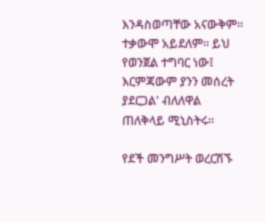እንዳስወጣቸው አናውቅም። ተቃውሞ አይደለም። ይህ የወንጀል ተግባር ነው፤ እርምጃውም ያንን መሰረት ያደርጋል' ብለለዋል ጠለቅላይ ሚኒስትሩ።

የደች መንግሥት ወረርሽኙ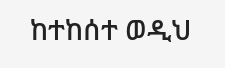ከተከሰተ ወዲህ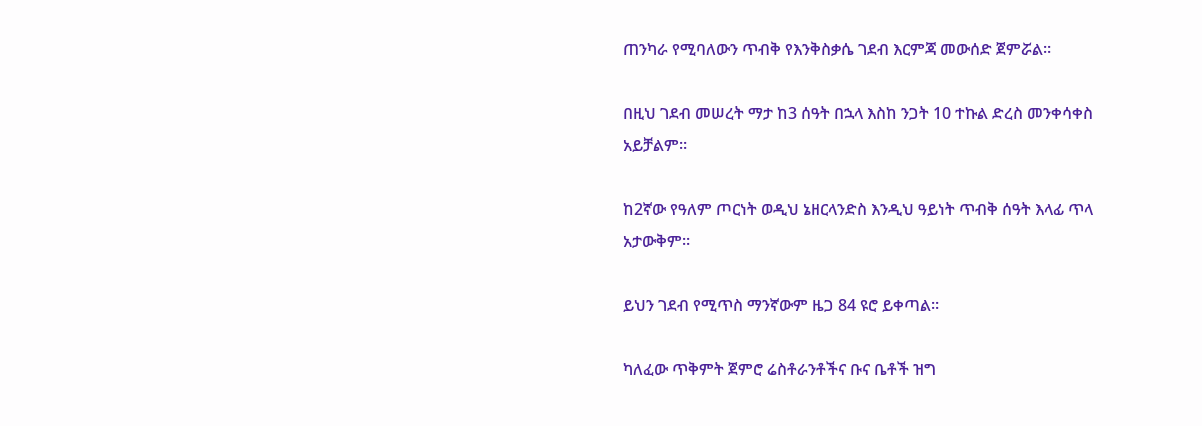ጠንካራ የሚባለውን ጥብቅ የእንቅስቃሴ ገደብ እርምጃ መውሰድ ጀምሯል።

በዚህ ገደብ መሠረት ማታ ከ3 ሰዓት በኋላ እስከ ንጋት 10 ተኩል ድረስ መንቀሳቀስ አይቻልም።

ከ2ኛው የዓለም ጦርነት ወዲህ ኔዘርላንድስ እንዲህ ዓይነት ጥብቅ ሰዓት እላፊ ጥላ አታውቅም።

ይህን ገደብ የሚጥስ ማንኛውም ዜጋ 84 ዩሮ ይቀጣል።

ካለፈው ጥቅምት ጀምሮ ሬስቶራንቶችና ቡና ቤቶች ዝግ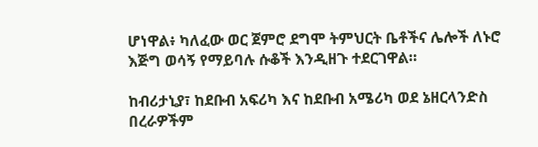ሆነዋል፥ ካለፈው ወር ጀምሮ ደግሞ ትምህርት ቤቶችና ሌሎች ለኑሮ እጅግ ወሳኝ የማይባሉ ሱቆች እንዲዘጉ ተደርገዋል።

ከብሪታኒያ፣ ከደቡብ አፍሪካ እና ከደቡብ አሜሪካ ወደ ኔዘርላንድስ በረራዎችም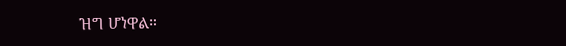ዝግ ሆነዋል።